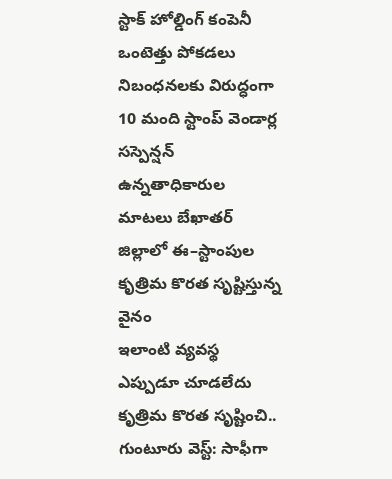స్టాక్ హోల్డింగ్ కంపెనీ ఒంటెత్తు పోకడలు నిబంధనలకు విరుద్ధంగా 10 మంది స్టాంప్ వెండార్ల సస్పెన్షన్ ఉన్నతాధికారుల మాటలు బేఖాతర్ జిల్లాలో ఈ–స్టాంపుల కృత్రిమ కొరత సృష్టిస్తున్న వైనం
ఇలాంటి వ్యవస్థ ఎప్పుడూ చూడలేదు
కృత్రిమ కొరత సృష్టించి..
గుంటూరు వెస్ట్: సాఫీగా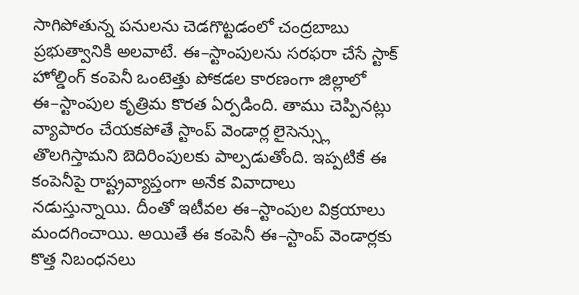సాగిపోతున్న పనులను చెడగొట్టడంలో చంద్రబాబు ప్రభుత్వానికి అలవాటే. ఈ–స్టాంపులను సరఫరా చేసే స్టాక్ హోల్డింగ్ కంపెనీ ఒంటెత్తు పోకడల కారణంగా జిల్లాలో ఈ–స్టాంపుల కృత్రిమ కొరత ఏర్పడింది. తాము చెప్పినట్లు వ్యాపారం చేయకపోతే స్టాంప్ వెండార్ల లైసెన్స్లు తొలగిస్తామని బెదిరింపులకు పాల్పడుతోంది. ఇప్పటికే ఈ కంపెనీపై రాష్ట్రవ్యాప్తంగా అనేక వివాదాలు నడుస్తున్నాయి. దీంతో ఇటీవల ఈ–స్టాంపుల విక్రయాలు మందగించాయి. అయితే ఈ కంపెనీ ఈ–స్టాంప్ వెండార్లకు కొత్త నిబంధనలు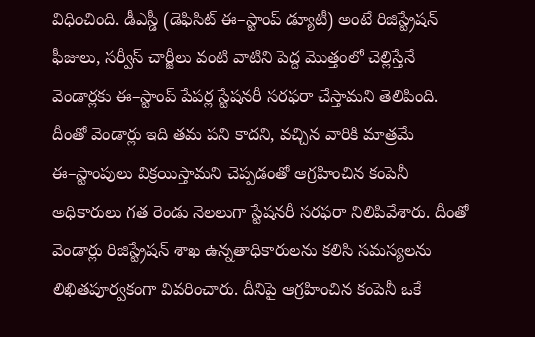విధించింది. డీఎస్డీ (డెఫిసిట్ ఈ–స్టాంప్ డ్యూటీ) అంటే రిజిస్ట్రేషన్ ఫీజులు, సర్వీస్ చార్జీలు వంటి వాటిని పెద్ద మొత్తంలో చెల్లిస్తేనే వెండార్లకు ఈ–స్టాంప్ పేపర్ల స్టేషనరీ సరఫరా చేస్తామని తెలిపింది. దీంతో వెండార్లు ఇది తమ పని కాదని, వచ్చిన వారికి మాత్రమే ఈ–స్టాంపులు విక్రయిస్తామని చెప్పడంతో ఆగ్రహించిన కంపెనీ అధికారులు గత రెండు నెలలుగా స్టేషనరీ సరఫరా నిలిపివేశారు. దీంతో వెండార్లు రిజిస్ట్రేషన్ శాఖ ఉన్నతాధికారులను కలిసి సమస్యలను లిఖితపూర్వకంగా వివరించారు. దీనిపై ఆగ్రహించిన కంపెనీ ఒకే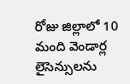రోజు జిల్లాలో 10 మంది వెండార్ల లైసెన్సులను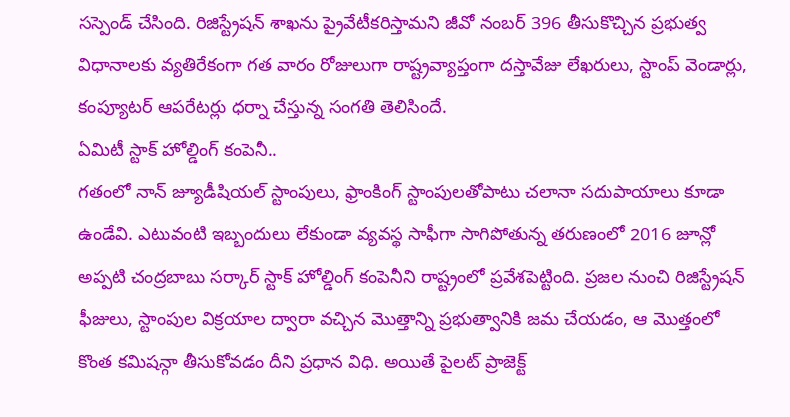సస్పెండ్ చేసింది. రిజిస్ట్రేషన్ శాఖను ప్రైవేటీకరిస్తామని జీవో నంబర్ 396 తీసుకొచ్చిన ప్రభుత్వ విధానాలకు వ్యతిరేకంగా గత వారం రోజులుగా రాష్ట్రవ్యాప్తంగా దస్తావేజు లేఖరులు, స్టాంప్ వెండార్లు, కంప్యూటర్ ఆపరేటర్లు ధర్నా చేస్తున్న సంగతి తెలిసిందే.
ఏమిటీ స్టాక్ హోల్డింగ్ కంపెనీ..
గతంలో నాన్ జ్యూడీషియల్ స్టాంపులు, ఫ్రాంకింగ్ స్టాంపులతోపాటు చలానా సదుపాయాలు కూడా ఉండేవి. ఎటువంటి ఇబ్బందులు లేకుండా వ్యవస్థ సాఫీగా సాగిపోతున్న తరుణంలో 2016 జూన్లో అప్పటి చంద్రబాబు సర్కార్ స్టాక్ హోల్డింగ్ కంపెనీని రాష్ట్రంలో ప్రవేశపెట్టింది. ప్రజల నుంచి రిజిస్ట్రేషన్ ఫీజులు, స్టాంపుల విక్రయాల ద్వారా వచ్చిన మొత్తాన్ని ప్రభుత్వానికి జమ చేయడం, ఆ మొత్తంలో కొంత కమిషన్గా తీసుకోవడం దీని ప్రధాన విధి. అయితే పైలట్ ప్రాజెక్ట్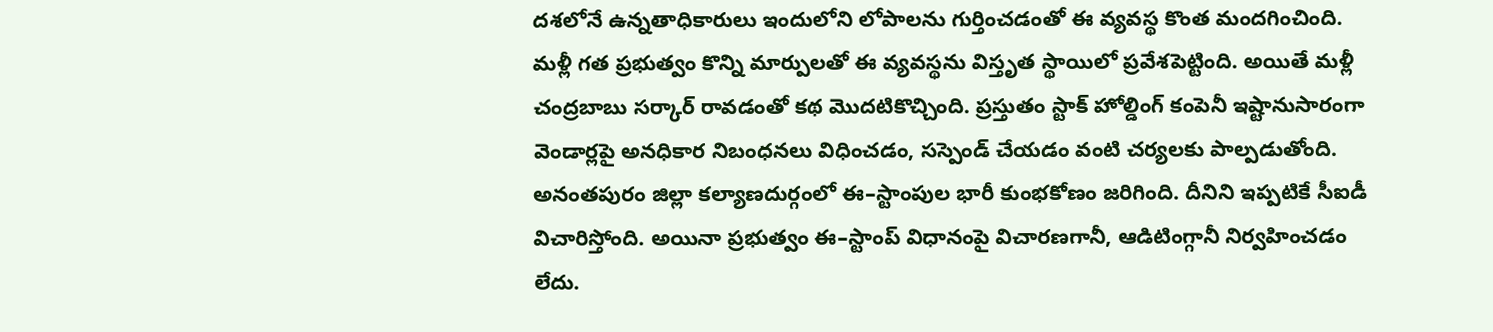దశలోనే ఉన్నతాధికారులు ఇందులోని లోపాలను గుర్తించడంతో ఈ వ్యవస్థ కొంత మందగించింది. మళ్లీ గత ప్రభుత్వం కొన్ని మార్పులతో ఈ వ్యవస్థను విస్తృత స్థాయిలో ప్రవేశపెట్టింది. అయితే మళ్లీ చంద్రబాబు సర్కార్ రావడంతో కథ మొదటికొచ్చింది. ప్రస్తుతం స్టాక్ హోల్డింగ్ కంపెనీ ఇష్టానుసారంగా వెండార్లపై అనధికార నిబంధనలు విధించడం, సస్పెండ్ చేయడం వంటి చర్యలకు పాల్పడుతోంది. అనంతపురం జిల్లా కల్యాణదుర్గంలో ఈ–స్టాంపుల భారీ కుంభకోణం జరిగింది. దీనిని ఇప్పటికే సీఐడీ విచారిస్తోంది. అయినా ప్రభుత్వం ఈ–స్టాంప్ విధానంపై విచారణగానీ, ఆడిటింగ్గానీ నిర్వహించడం లేదు.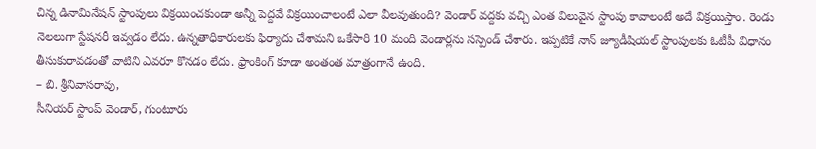చిన్న డినామినేషన్ స్టాంపులు విక్రయించకుండా అన్నీ పెద్దవే విక్రయించాలంటే ఎలా వీలవుతుంది? వెండార్ వద్దకు వచ్చి ఎంత విలువైన స్టాంపు కావాలంటే అదే విక్రయిస్తాం. రెండు నెలలుగా స్టేషనరీ ఇవ్వడం లేదు. ఉన్నతాధికారులకు ఫిర్యాదు చేశామని ఒకేసారి 10 మంది వెండార్లను సస్పెండ్ చేశారు. ఇప్పటికే నాన్ జ్యూడీషియల్ స్టాంపులకు ఓటీపీ విధానం తీసుకురావడంతో వాటిని ఎవరూ కొనడం లేదు. ఫ్రాంకింగ్ కూడా అంతంత మాత్రంగానే ఉంది.
– బి. శ్రీనివాసరావు,
సీనియర్ స్టాంప్ వెండార్, గుంటూరు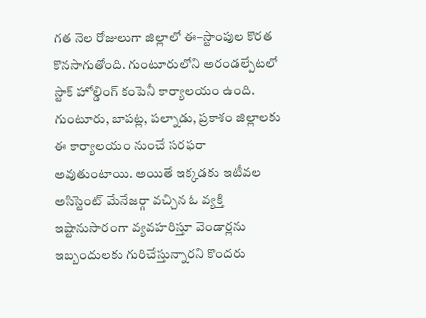గత నెల రోజులుగా జిల్లాలో ఈ–స్టాంపుల కొరత కొనసాగుతోంది. గుంటూరులోని అరండల్పేటలో స్టాక్ హోల్డింగ్ కంపెనీ కార్యాలయం ఉంది. గుంటూరు, బాపట్ల, పల్నాడు, ప్రకాశం జిల్లాలకు ఈ కార్యాలయం నుంచే సరఫరా అవుతుంటాయి. అయితే ఇక్కడకు ఇటీవల అసిస్టెంట్ మేనేజర్గా వచ్చిన ఓ వ్యక్తి ఇష్టానుసారంగా వ్యవహరిస్తూ వెండార్లను ఇబ్బందులకు గురిచేస్తున్నారని కొందరు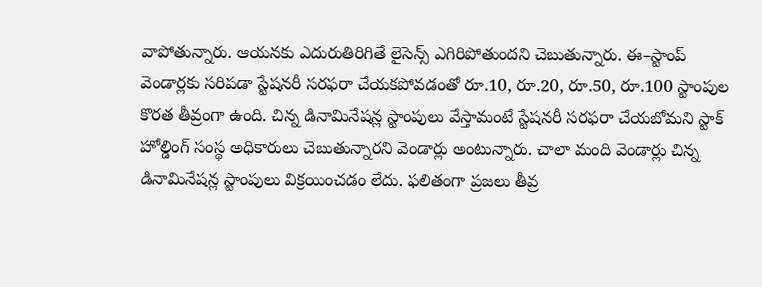వాపోతున్నారు. ఆయనకు ఎదురుతిరిగితే లైసెన్స్ ఎగిరిపోతుందని చెబుతున్నారు. ఈ–స్టాంప్ వెండార్లకు సరిపడా స్టేషనరీ సరఫరా చేయకపోవడంతో రూ.10, రూ.20, రూ.50, రూ.100 స్టాంపుల కొరత తీవ్రంగా ఉంది. చిన్న డినామినేషన్ల స్టాంపులు వేస్తామంటే స్టేషనరీ సరఫరా చేయబోమని స్టాక్ హోల్డింగ్ సంస్థ అధికారులు చెబుతున్నారని వెండార్లు అంటున్నారు. చాలా మంది వెండార్లు చిన్న డినామినేషన్ల స్టాంపులు విక్రయించడం లేదు. ఫలితంగా ప్రజలు తీవ్ర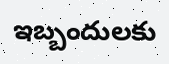ఇబ్బందులకు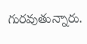గురవుతున్నారు.